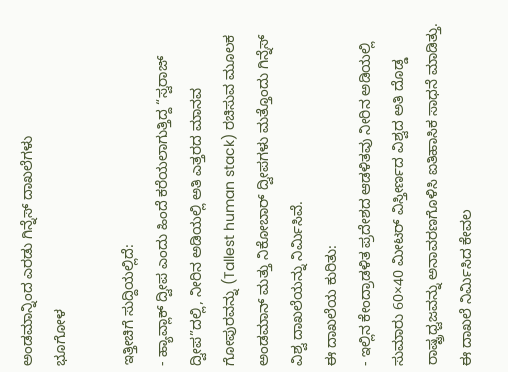ಅಂಡಮಾನ್ನಿಂದ ಎರಡು ಗಿನ್ನೆಸ್ ದಾಖಲೆಗಳು
ಭೂಗೋಳ

ಇತ್ತೀಚಿಗೆ ಸುದ್ದಿಯಲ್ಲಿದೆ:
- ಹ್ಯಾವ್ಲಾಕ್ ದ್ವೀಪ ಎಂದು ಹಿಂದೆ ಕರೆಯಲಾಗುತ್ತಿದ್ದ “ಸ್ವರಾಜ್ ದ್ವೀಪ”ದಲ್ಲಿ, ನೀರಿನ ಅಡಿಯಲ್ಲಿ ಅತಿ ಎತ್ತರದ ಮಾನವ ಗೋಪುರವನ್ನು (Tallest human stack) ರಚಿಸುವ ಮೂಲಕ ಅಂಡಮಾನ್ ಮತ್ತು ನಿಕೋಬಾರ್ ದ್ವೀಪಗಳು ಮತ್ತೊಂದು ಗಿನ್ನೆಸ್ ವಿಶ್ವ ದಾಖಲೆಯನ್ನು ನಿರ್ಮಿಸಿವೆ.
ಈ ದಾಖಲೆಯ ಕುರಿತು:
- ಇಲ್ಲಿನ ಕೇಂದ್ರಾಡಳಿತ ಪ್ರದೇಶದ ಆಡಳಿತವು ನೀರಿನ ಅಡಿಯಲ್ಲಿ ಸುಮಾರು 60×40 ಮೀಟರ್ ವಿಸ್ತೀರ್ಣದ ವಿಶ್ವದ ಅತಿ ದೊಡ್ಡ ರಾಷ್ಟ್ರಧ್ವಜವನ್ನು ಅನಾವರಣಗೊಳಿಸಿ ಐತಿಹಾಸಿಕ ಸಾಧನೆ ಮಾಡಿತ್ತು. ಈ ದಾಖಲೆ ನಿರ್ಮಿಸಿದ ಕೇವಲ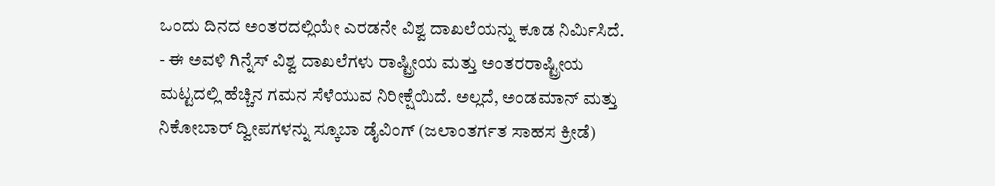ಒಂದು ದಿನದ ಅಂತರದಲ್ಲಿಯೇ ಎರಡನೇ ವಿಶ್ವ ದಾಖಲೆಯನ್ನು ಕೂಡ ನಿರ್ಮಿಸಿದೆ.
- ಈ ಅವಳಿ ಗಿನ್ನೆಸ್ ವಿಶ್ವ ದಾಖಲೆಗಳು ರಾಷ್ಟ್ರೀಯ ಮತ್ತು ಅಂತರರಾಷ್ಟ್ರೀಯ ಮಟ್ಟದಲ್ಲಿ ಹೆಚ್ಚಿನ ಗಮನ ಸೆಳೆಯುವ ನಿರೀಕ್ಷೆಯಿದೆ. ಅಲ್ಲದೆ, ಅಂಡಮಾನ್ ಮತ್ತು ನಿಕೋಬಾರ್ ದ್ವೀಪಗಳನ್ನು ಸ್ಕೂಬಾ ಡೈವಿಂಗ್ (ಜಲಾಂತರ್ಗತ ಸಾಹಸ ಕ್ರೀಡೆ)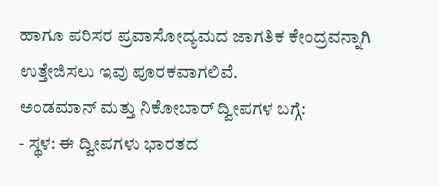ಹಾಗೂ ಪರಿಸರ ಪ್ರವಾಸೋದ್ಯಮದ ಜಾಗತಿಕ ಕೇಂದ್ರವನ್ನಾಗಿ ಉತ್ತೇಜಿಸಲು ಇವು ಪೂರಕವಾಗಲಿವೆ.
ಅಂಡಮಾನ್ ಮತ್ತು ನಿಕೋಬಾರ್ ದ್ವೀಪಗಳ ಬಗ್ಗೆ:
- ಸ್ಥಳ: ಈ ದ್ವೀಪಗಳು ಭಾರತದ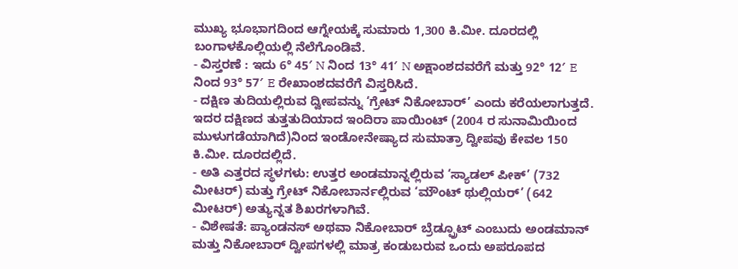ಮುಖ್ಯ ಭೂಭಾಗದಿಂದ ಆಗ್ನೇಯಕ್ಕೆ ಸುಮಾರು 1,300 ಕಿ.ಮೀ. ದೂರದಲ್ಲಿ ಬಂಗಾಳಕೊಲ್ಲಿಯಲ್ಲಿ ನೆಲೆಗೊಂಡಿವೆ.
- ವಿಸ್ತರಣೆ : ಇದು 6° 45′ N ನಿಂದ 13° 41′ N ಅಕ್ಷಾಂಶದವರೆಗೆ ಮತ್ತು 92° 12′ E ನಿಂದ 93° 57′ E ರೇಖಾಂಶದವರೆಗೆ ವಿಸ್ತರಿಸಿದೆ.
- ದಕ್ಷಿಣ ತುದಿಯಲ್ಲಿರುವ ದ್ವೀಪವನ್ನು ‘ಗ್ರೇಟ್ ನಿಕೋಬಾರ್’ ಎಂದು ಕರೆಯಲಾಗುತ್ತದೆ. ಇದರ ದಕ್ಷಿಣದ ತುತ್ತತುದಿಯಾದ ಇಂದಿರಾ ಪಾಯಿಂಟ್ (2004 ರ ಸುನಾಮಿಯಿಂದ ಮುಳುಗಡೆಯಾಗಿದೆ)ನಿಂದ ಇಂಡೋನೇಷ್ಯಾದ ಸುಮಾತ್ರಾ ದ್ವೀಪವು ಕೇವಲ 150 ಕಿ.ಮೀ. ದೂರದಲ್ಲಿದೆ.
- ಅತಿ ಎತ್ತರದ ಸ್ಥಳಗಳು: ಉತ್ತರ ಅಂಡಮಾನ್ನಲ್ಲಿರುವ ‘ಸ್ಯಾಡಲ್ ಪೀಕ್’ (732 ಮೀಟರ್) ಮತ್ತು ಗ್ರೇಟ್ ನಿಕೋಬಾರ್ನಲ್ಲಿರುವ ‘ಮೌಂಟ್ ಥುಲ್ಲಿಯರ್’ (642 ಮೀಟರ್) ಅತ್ಯುನ್ನತ ಶಿಖರಗಳಾಗಿವೆ.
- ವಿಶೇಷತೆ: ಪ್ಯಾಂಡನಸ್ ಅಥವಾ ನಿಕೋಬಾರ್ ಬ್ರೆಡ್ಫ್ರೂಟ್ ಎಂಬುದು ಅಂಡಮಾನ್ ಮತ್ತು ನಿಕೋಬಾರ್ ದ್ವೀಪಗಳಲ್ಲಿ ಮಾತ್ರ ಕಂಡುಬರುವ ಒಂದು ಅಪರೂಪದ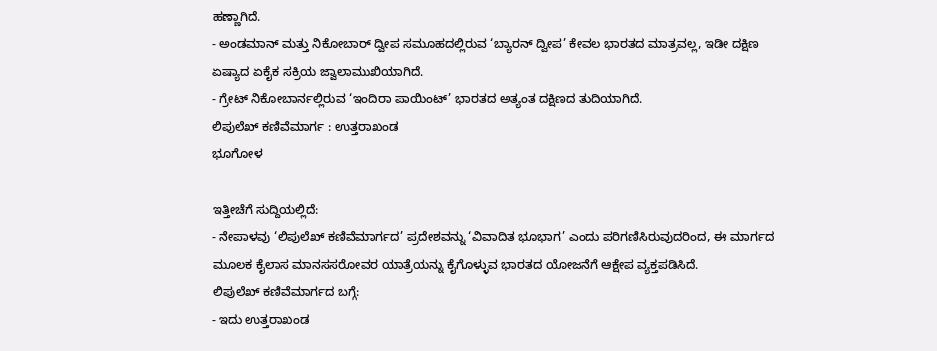ಹಣ್ಣಾಗಿದೆ.
- ಅಂಡಮಾನ್ ಮತ್ತು ನಿಕೋಬಾರ್ ದ್ವೀಪ ಸಮೂಹದಲ್ಲಿರುವ ‘ಬ್ಯಾರನ್ ದ್ವೀಪ’ ಕೇವಲ ಭಾರತದ ಮಾತ್ರವಲ್ಲ, ಇಡೀ ದಕ್ಷಿಣ ಏಷ್ಯಾದ ಏಕೈಕ ಸಕ್ರಿಯ ಜ್ವಾಲಾಮುಖಿಯಾಗಿದೆ.
- ಗ್ರೇಟ್ ನಿಕೋಬಾರ್ನಲ್ಲಿರುವ ‘ಇಂದಿರಾ ಪಾಯಿಂಟ್’ ಭಾರತದ ಅತ್ಯಂತ ದಕ್ಷಿಣದ ತುದಿಯಾಗಿದೆ.
ಲಿಪುಲೆಖ್ ಕಣಿವೆಮಾರ್ಗ : ಉತ್ತರಾಖಂಡ
ಭೂಗೋಳ

ಇತ್ತೀಚೆಗೆ ಸುದ್ದಿಯಲ್ಲಿದೆ:
- ನೇಪಾಳವು ‘ಲಿಪುಲೆಖ್ ಕಣಿವೆಮಾರ್ಗದ’ ಪ್ರದೇಶವನ್ನು ‘ವಿವಾದಿತ ಭೂಭಾಗ’ ಎಂದು ಪರಿಗಣಿಸಿರುವುದರಿಂದ, ಈ ಮಾರ್ಗದ ಮೂಲಕ ಕೈಲಾಸ ಮಾನಸಸರೋವರ ಯಾತ್ರೆಯನ್ನು ಕೈಗೊಳ್ಳುವ ಭಾರತದ ಯೋಜನೆಗೆ ಆಕ್ಷೇಪ ವ್ಯಕ್ತಪಡಿಸಿದೆ.
ಲಿಪುಲೆಖ್ ಕಣಿವೆಮಾರ್ಗದ ಬಗ್ಗೆ:
- ಇದು ಉತ್ತರಾಖಂಡ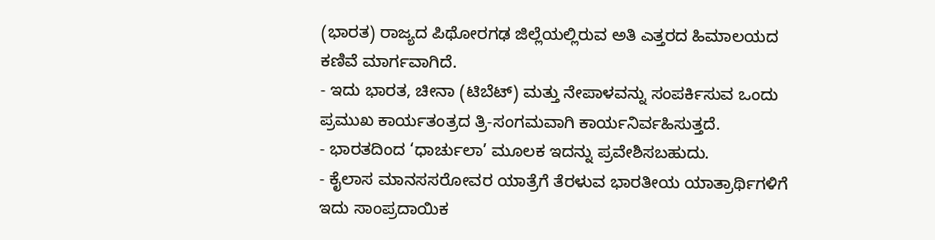(ಭಾರತ) ರಾಜ್ಯದ ಪಿಥೋರಗಢ ಜಿಲ್ಲೆಯಲ್ಲಿರುವ ಅತಿ ಎತ್ತರದ ಹಿಮಾಲಯದ ಕಣಿವೆ ಮಾರ್ಗವಾಗಿದೆ.
- ಇದು ಭಾರತ, ಚೀನಾ (ಟಿಬೆಟ್) ಮತ್ತು ನೇಪಾಳವನ್ನು ಸಂಪರ್ಕಿಸುವ ಒಂದು ಪ್ರಮುಖ ಕಾರ್ಯತಂತ್ರದ ತ್ರಿ-ಸಂಗಮವಾಗಿ ಕಾರ್ಯನಿರ್ವಹಿಸುತ್ತದೆ.
- ಭಾರತದಿಂದ ‘ಧಾರ್ಚುಲಾ’ ಮೂಲಕ ಇದನ್ನು ಪ್ರವೇಶಿಸಬಹುದು.
- ಕೈಲಾಸ ಮಾನಸಸರೋವರ ಯಾತ್ರೆಗೆ ತೆರಳುವ ಭಾರತೀಯ ಯಾತ್ರಾರ್ಥಿಗಳಿಗೆ ಇದು ಸಾಂಪ್ರದಾಯಿಕ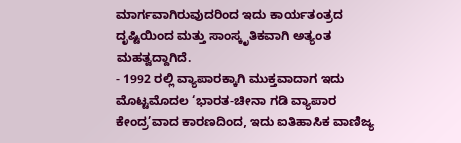ಮಾರ್ಗವಾಗಿರುವುದರಿಂದ ಇದು ಕಾರ್ಯತಂತ್ರದ ದೃಷ್ಟಿಯಿಂದ ಮತ್ತು ಸಾಂಸ್ಕೃತಿಕವಾಗಿ ಅತ್ಯಂತ ಮಹತ್ವದ್ದಾಗಿದೆ.
- 1992 ರಲ್ಲಿ ವ್ಯಾಪಾರಕ್ಕಾಗಿ ಮುಕ್ತವಾದಾಗ ಇದು ಮೊಟ್ಟಮೊದಲ ‘ಭಾರತ-ಚೀನಾ ಗಡಿ ವ್ಯಾಪಾರ ಕೇಂದ್ರ’ವಾದ ಕಾರಣದಿಂದ, ಇದು ಐತಿಹಾಸಿಕ ವಾಣಿಜ್ಯ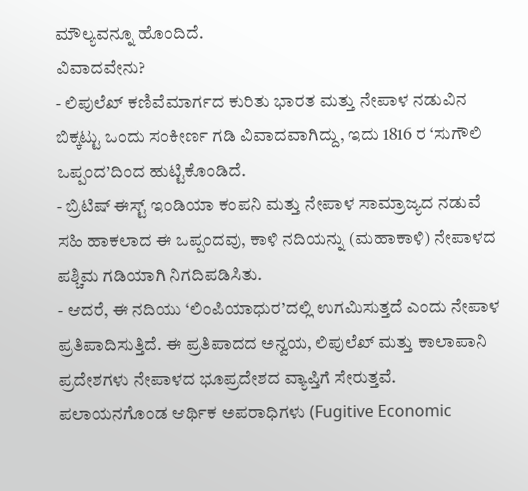ಮೌಲ್ಯವನ್ನೂ ಹೊಂದಿದೆ.
ವಿವಾದವೇನು?
- ಲಿಪುಲೆಖ್ ಕಣಿವೆಮಾರ್ಗದ ಕುರಿತು ಭಾರತ ಮತ್ತು ನೇಪಾಳ ನಡುವಿನ ಬಿಕ್ಕಟ್ಟು ಒಂದು ಸಂಕೀರ್ಣ ಗಡಿ ವಿವಾದವಾಗಿದ್ದು, ಇದು 1816 ರ ‘ಸುಗೌಲಿ ಒಪ್ಪಂದ’ದಿಂದ ಹುಟ್ಟಿಕೊಂಡಿದೆ.
- ಬ್ರಿಟಿಷ್ ಈಸ್ಟ್ ಇಂಡಿಯಾ ಕಂಪನಿ ಮತ್ತು ನೇಪಾಳ ಸಾಮ್ರಾಜ್ಯದ ನಡುವೆ ಸಹಿ ಹಾಕಲಾದ ಈ ಒಪ್ಪಂದವು, ಕಾಳಿ ನದಿಯನ್ನು (ಮಹಾಕಾಳಿ) ನೇಪಾಳದ ಪಶ್ಚಿಮ ಗಡಿಯಾಗಿ ನಿಗದಿಪಡಿಸಿತು.
- ಆದರೆ, ಈ ನದಿಯು ‘ಲಿಂಪಿಯಾಧುರ’ದಲ್ಲಿ ಉಗಮಿಸುತ್ತದೆ ಎಂದು ನೇಪಾಳ ಪ್ರತಿಪಾದಿಸುತ್ತಿದೆ. ಈ ಪ್ರತಿಪಾದದ ಅನ್ವಯ, ಲಿಪುಲೆಖ್ ಮತ್ತು ಕಾಲಾಪಾನಿ ಪ್ರದೇಶಗಳು ನೇಪಾಳದ ಭೂಪ್ರದೇಶದ ವ್ಯಾಪ್ತಿಗೆ ಸೇರುತ್ತವೆ.
ಪಲಾಯನಗೊಂಡ ಆರ್ಥಿಕ ಅಪರಾಧಿಗಳು (Fugitive Economic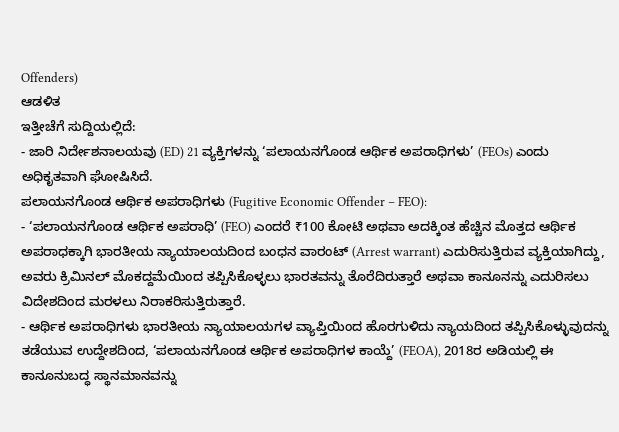Offenders)
ಆಡಳಿತ
ಇತ್ತೀಚೆಗೆ ಸುದ್ದಿಯಲ್ಲಿದೆ:
- ಜಾರಿ ನಿರ್ದೇಶನಾಲಯವು (ED) 21 ವ್ಯಕ್ತಿಗಳನ್ನು ‘ಪಲಾಯನಗೊಂಡ ಆರ್ಥಿಕ ಅಪರಾಧಿಗಳು’ (FEOs) ಎಂದು ಅಧಿಕೃತವಾಗಿ ಘೋಷಿಸಿದೆ.
ಪಲಾಯನಗೊಂಡ ಆರ್ಥಿಕ ಅಪರಾಧಿಗಳು (Fugitive Economic Offender – FEO):
- ‘ಪಲಾಯನಗೊಂಡ ಆರ್ಥಿಕ ಅಪರಾಧಿ’ (FEO) ಎಂದರೆ ₹100 ಕೋಟಿ ಅಥವಾ ಅದಕ್ಕಿಂತ ಹೆಚ್ಚಿನ ಮೊತ್ತದ ಆರ್ಥಿಕ ಅಪರಾಧಕ್ಕಾಗಿ ಭಾರತೀಯ ನ್ಯಾಯಾಲಯದಿಂದ ಬಂಧನ ವಾರಂಟ್ (Arrest warrant) ಎದುರಿಸುತ್ತಿರುವ ವ್ಯಕ್ತಿಯಾಗಿದ್ದು, ಅವರು ಕ್ರಿಮಿನಲ್ ಮೊಕದ್ದಮೆಯಿಂದ ತಪ್ಪಿಸಿಕೊಳ್ಳಲು ಭಾರತವನ್ನು ತೊರೆದಿರುತ್ತಾರೆ ಅಥವಾ ಕಾನೂನನ್ನು ಎದುರಿಸಲು ವಿದೇಶದಿಂದ ಮರಳಲು ನಿರಾಕರಿಸುತ್ತಿರುತ್ತಾರೆ.
- ಆರ್ಥಿಕ ಅಪರಾಧಿಗಳು ಭಾರತೀಯ ನ್ಯಾಯಾಲಯಗಳ ವ್ಯಾಪ್ತಿಯಿಂದ ಹೊರಗುಳಿದು ನ್ಯಾಯದಿಂದ ತಪ್ಪಿಸಿಕೊಳ್ಳುವುದನ್ನು ತಡೆಯುವ ಉದ್ದೇಶದಿಂದ, ‘ಪಲಾಯನಗೊಂಡ ಆರ್ಥಿಕ ಅಪರಾಧಿಗಳ ಕಾಯ್ದೆ’ (FEOA), 2018ರ ಅಡಿಯಲ್ಲಿ ಈ ಕಾನೂನುಬದ್ಧ ಸ್ಥಾನಮಾನವನ್ನು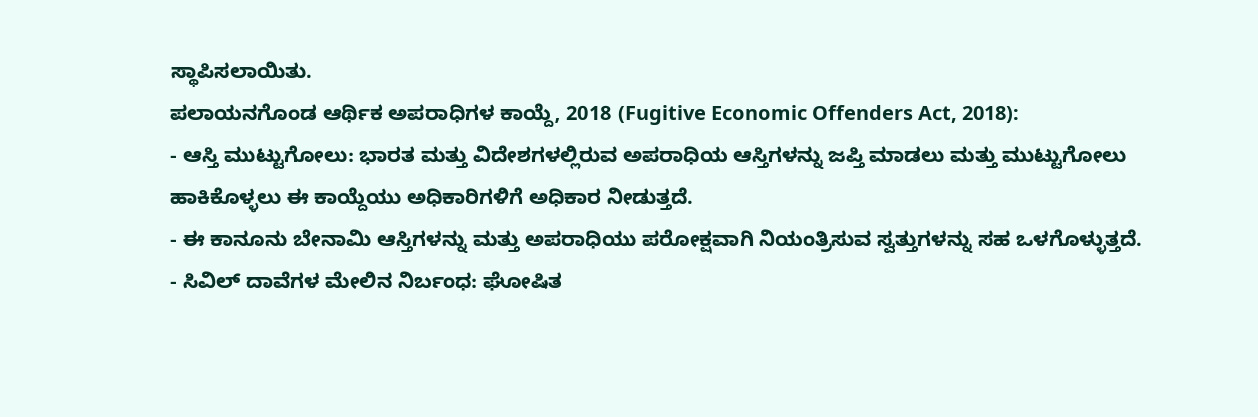ಸ್ಥಾಪಿಸಲಾಯಿತು.
ಪಲಾಯನಗೊಂಡ ಆರ್ಥಿಕ ಅಪರಾಧಿಗಳ ಕಾಯ್ದೆ, 2018 (Fugitive Economic Offenders Act, 2018):
- ಆಸ್ತಿ ಮುಟ್ಟುಗೋಲು: ಭಾರತ ಮತ್ತು ವಿದೇಶಗಳಲ್ಲಿರುವ ಅಪರಾಧಿಯ ಆಸ್ತಿಗಳನ್ನು ಜಪ್ತಿ ಮಾಡಲು ಮತ್ತು ಮುಟ್ಟುಗೋಲು ಹಾಕಿಕೊಳ್ಳಲು ಈ ಕಾಯ್ದೆಯು ಅಧಿಕಾರಿಗಳಿಗೆ ಅಧಿಕಾರ ನೀಡುತ್ತದೆ.
- ಈ ಕಾನೂನು ಬೇನಾಮಿ ಆಸ್ತಿಗಳನ್ನು ಮತ್ತು ಅಪರಾಧಿಯು ಪರೋಕ್ಷವಾಗಿ ನಿಯಂತ್ರಿಸುವ ಸ್ವತ್ತುಗಳನ್ನು ಸಹ ಒಳಗೊಳ್ಳುತ್ತದೆ.
- ಸಿವಿಲ್ ದಾವೆಗಳ ಮೇಲಿನ ನಿರ್ಬಂಧ: ಘೋಷಿತ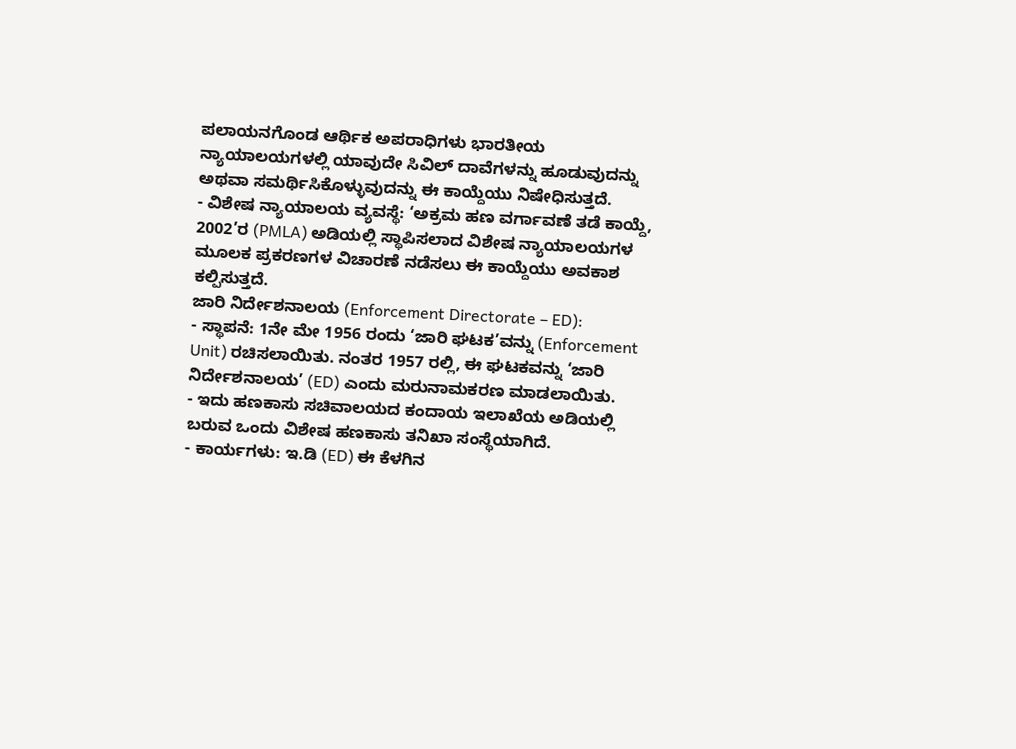ಪಲಾಯನಗೊಂಡ ಆರ್ಥಿಕ ಅಪರಾಧಿಗಳು ಭಾರತೀಯ ನ್ಯಾಯಾಲಯಗಳಲ್ಲಿ ಯಾವುದೇ ಸಿವಿಲ್ ದಾವೆಗಳನ್ನು ಹೂಡುವುದನ್ನು ಅಥವಾ ಸಮರ್ಥಿಸಿಕೊಳ್ಳುವುದನ್ನು ಈ ಕಾಯ್ದೆಯು ನಿಷೇಧಿಸುತ್ತದೆ.
- ವಿಶೇಷ ನ್ಯಾಯಾಲಯ ವ್ಯವಸ್ಥೆ: ‘ಅಕ್ರಮ ಹಣ ವರ್ಗಾವಣೆ ತಡೆ ಕಾಯ್ದೆ, 2002’ರ (PMLA) ಅಡಿಯಲ್ಲಿ ಸ್ಥಾಪಿಸಲಾದ ವಿಶೇಷ ನ್ಯಾಯಾಲಯಗಳ ಮೂಲಕ ಪ್ರಕರಣಗಳ ವಿಚಾರಣೆ ನಡೆಸಲು ಈ ಕಾಯ್ದೆಯು ಅವಕಾಶ ಕಲ್ಪಿಸುತ್ತದೆ.
ಜಾರಿ ನಿರ್ದೇಶನಾಲಯ (Enforcement Directorate – ED):
- ಸ್ಥಾಪನೆ: 1ನೇ ಮೇ 1956 ರಂದು ‘ಜಾರಿ ಘಟಕ’ವನ್ನು (Enforcement Unit) ರಚಿಸಲಾಯಿತು. ನಂತರ 1957 ರಲ್ಲಿ, ಈ ಘಟಕವನ್ನು ‘ಜಾರಿ ನಿರ್ದೇಶನಾಲಯ’ (ED) ಎಂದು ಮರುನಾಮಕರಣ ಮಾಡಲಾಯಿತು.
- ಇದು ಹಣಕಾಸು ಸಚಿವಾಲಯದ ಕಂದಾಯ ಇಲಾಖೆಯ ಅಡಿಯಲ್ಲಿ ಬರುವ ಒಂದು ವಿಶೇಷ ಹಣಕಾಸು ತನಿಖಾ ಸಂಸ್ಥೆಯಾಗಿದೆ.
- ಕಾರ್ಯಗಳು: ಇ.ಡಿ (ED) ಈ ಕೆಳಗಿನ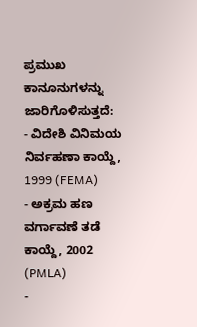ಪ್ರಮುಖ ಕಾನೂನುಗಳನ್ನು ಜಾರಿಗೊಳಿಸುತ್ತದೆ:
- ವಿದೇಶಿ ವಿನಿಮಯ ನಿರ್ವಹಣಾ ಕಾಯ್ದೆ, 1999 (FEMA)
- ಅಕ್ರಮ ಹಣ ವರ್ಗಾವಣೆ ತಡೆ ಕಾಯ್ದೆ, 2002 (PMLA)
-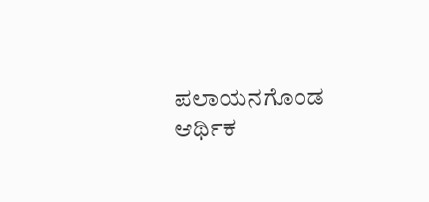ಪಲಾಯನಗೊಂಡ ಆರ್ಥಿಕ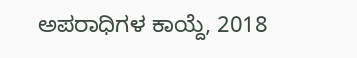ಅಪರಾಧಿಗಳ ಕಾಯ್ದೆ, 2018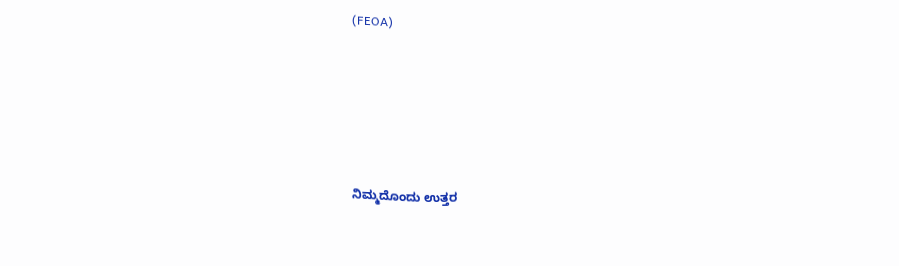(FEOA)








ನಿಮ್ಮದೊಂದು ಉತ್ತರ